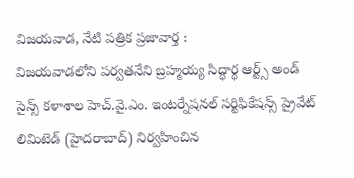విజయవాడ, నేటి పత్రిక ప్రజావార్త :
విజయవాడలోని పర్వతనేని బ్రహ్మయ్య సిద్ధార్థ ఆర్ట్స్ అండ్ సైన్స్ కళాశాల హెచ్.వై.ఎం. ఇంటర్నేషనల్ సర్టిఫికేషన్స్ ప్రైవేట్ లిమిటెడ్ (హైదరాబాద్) నిర్వహించిన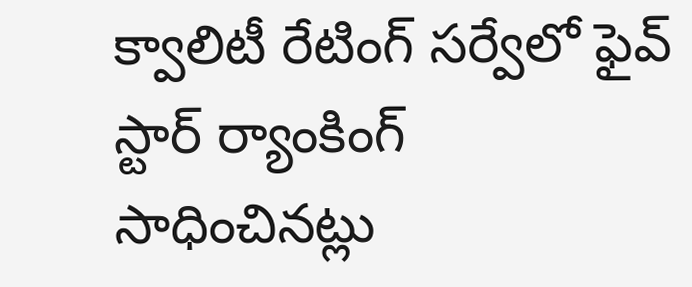క్వాలిటీ రేటింగ్ సర్వేలో ఫైవ్ స్టార్ ర్యాంకింగ్ సాధించినట్లు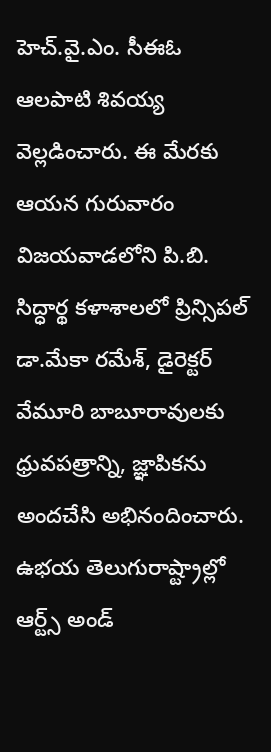హెచ్.వై.ఎం. సీఈఓ ఆలపాటి శివయ్య వెల్లడించారు. ఈ మేరకు ఆయన గురువారం విజయవాడలోని పి.బి. సిద్ధార్థ కళాశాలలో ప్రిన్సిపల్ డా.మేకా రమేశ్, డైరెక్టర్ వేమూరి బాబూరావులకు ధ్రువపత్రాన్ని, జ్ఞాపికను అందచేసి అభినందించారు. ఉభయ తెలుగురాష్ట్రాల్లో ఆర్ట్స్ అండ్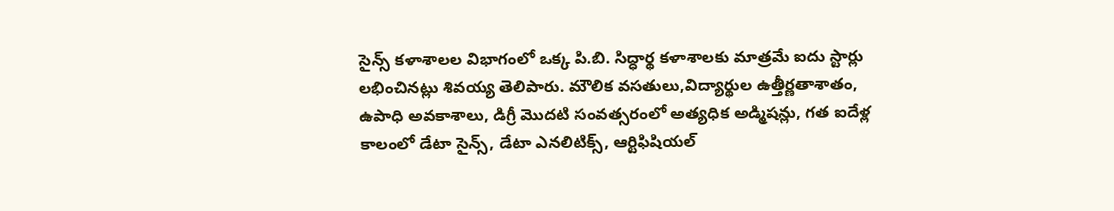సైన్స్ కళాశాలల విభాగంలో ఒక్క పి.బి. సిద్ధార్థ కళాశాలకు మాత్రమే ఐదు స్టార్లు లభించినట్లు శివయ్య తెలిపారు. మౌలిక వసతులు,విద్యార్థుల ఉత్తీర్ణతాశాతం, ఉపాధి అవకాశాలు, డిగ్రీ మొదటి సంవత్సరంలో అత్యధిక అడ్మిషన్లు, గత ఐదేళ్ల కాలంలో డేటా సైన్స్, డేటా ఎనలిటిక్స్, ఆర్టిఫిషియల్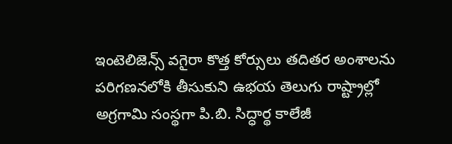ఇంటెలిజెన్స్ వగైరా కొత్త కోర్సులు తదితర అంశాలను పరిగణనలోకి తీసుకుని ఉభయ తెలుగు రాష్ట్రాల్లో అగ్రగామి సంస్థగా పి.బి. సిద్ధార్థ కాలేజీ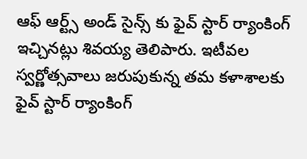ఆఫ్ ఆర్ట్స్ అండ్ సైన్స్ కు ఫైవ్ స్టార్ ర్యాంకింగ్ ఇచ్చినట్లు శివయ్య తెలిపారు. ఇటీవల స్వర్ణోత్సవాలు జరుపుకున్న తమ కళాశాలకు ఫైవ్ స్టార్ ర్యాంకింగ్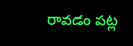రావడం పట్ల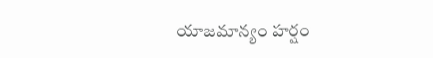యాజమాన్యం హర్షం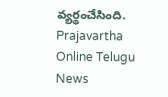వ్యర్థంచేసింది.
Prajavartha Online Telugu News